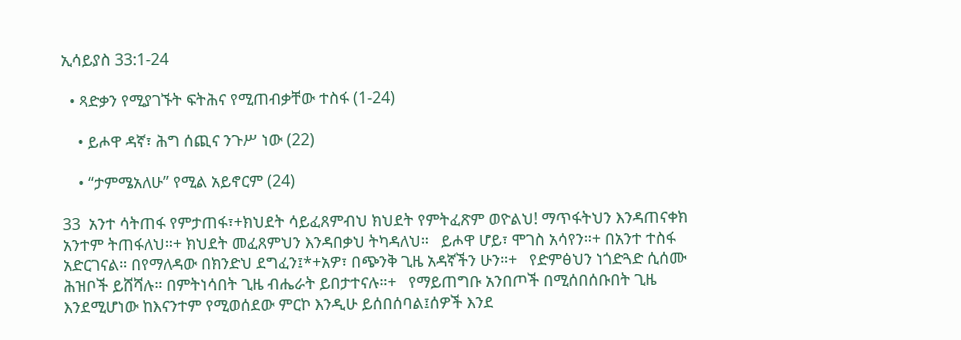ኢሳይያስ 33:1-24

  • ጻድቃን የሚያገኙት ፍትሕና የሚጠብቃቸው ተስፋ (1-24)

    • ይሖዋ ዳኛ፣ ሕግ ሰጪና ንጉሥ ነው (22)

    • “ታምሜአለሁ” የሚል አይኖርም (24)

33  አንተ ሳትጠፋ የምታጠፋ፣+ክህደት ሳይፈጸምብህ ክህደት የምትፈጽም ወዮልህ! ማጥፋትህን እንዳጠናቀክ አንተም ትጠፋለህ።+ ክህደት መፈጸምህን እንዳበቃህ ትካዳለህ።   ይሖዋ ሆይ፣ ሞገስ አሳየን።+ በአንተ ተስፋ አድርገናል። በየማለዳው በክንድህ ደግፈን፤*+አዎ፣ በጭንቅ ጊዜ አዳኛችን ሁን።+   የድምፅህን ነጎድጓድ ሲሰሙ ሕዝቦች ይሸሻሉ። በምትነሳበት ጊዜ ብሔራት ይበታተናሉ።+   የማይጠግቡ አንበጦች በሚሰበሰቡበት ጊዜ እንደሚሆነው ከእናንተም የሚወሰደው ምርኮ እንዲሁ ይሰበሰባል፤ሰዎች እንደ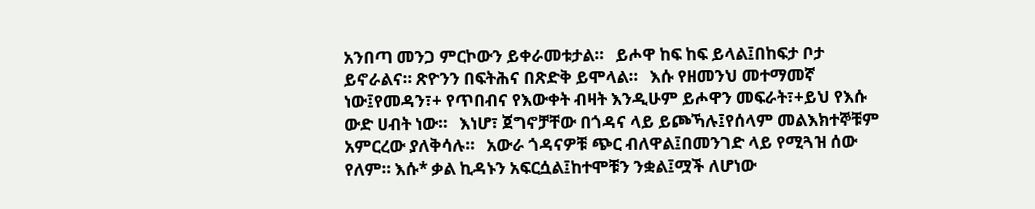አንበጣ መንጋ ምርኮውን ይቀራመቱታል።   ይሖዋ ከፍ ከፍ ይላል፤በከፍታ ቦታ ይኖራልና። ጽዮንን በፍትሕና በጽድቅ ይሞላል።   እሱ የዘመንህ መተማመኛ ነው፤የመዳን፣+ የጥበብና የእውቀት ብዛት እንዲሁም ይሖዋን መፍራት፣+ይህ የእሱ ውድ ሀብት ነው።   እነሆ፣ ጀግኖቻቸው በጎዳና ላይ ይጮኻሉ፤የሰላም መልእክተኞቹም አምርረው ያለቅሳሉ።   አውራ ጎዳናዎቹ ጭር ብለዋል፤በመንገድ ላይ የሚጓዝ ሰው የለም። እሱ* ቃል ኪዳኑን አፍርሷል፤ከተሞቹን ንቋል፤ሟች ለሆነው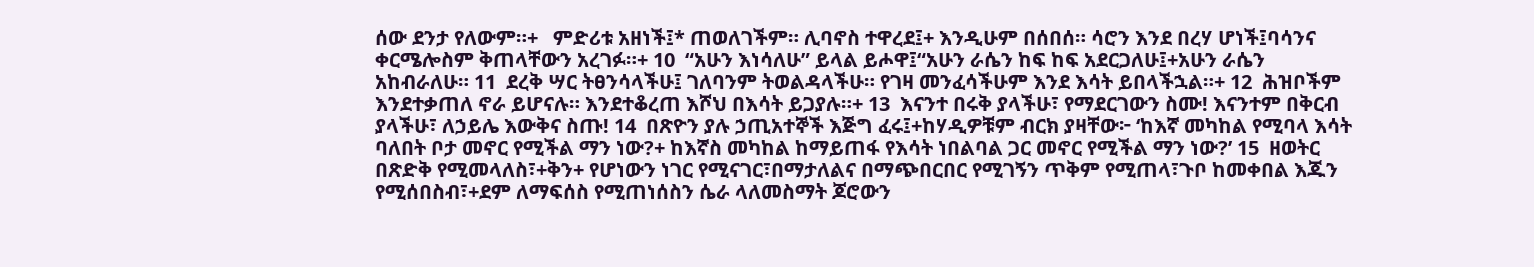ሰው ደንታ የለውም።+   ምድሪቱ አዘነች፤* ጠወለገችም። ሊባኖስ ተዋረደ፤+ እንዲሁም በሰበሰ። ሳሮን እንደ በረሃ ሆነች፤ባሳንና ቀርሜሎስም ቅጠላቸውን አረገፉ።+ 10  “አሁን እነሳለሁ” ይላል ይሖዋ፤“አሁን ራሴን ከፍ ከፍ አደርጋለሁ፤+አሁን ራሴን አከብራለሁ። 11  ደረቅ ሣር ትፀንሳላችሁ፤ ገለባንም ትወልዳላችሁ። የገዛ መንፈሳችሁም እንደ እሳት ይበላችኋል።+ 12  ሕዝቦችም እንደተቃጠለ ኖራ ይሆናሉ። እንደተቆረጠ እሾህ በእሳት ይጋያሉ።+ 13  እናንተ በሩቅ ያላችሁ፣ የማደርገውን ስሙ! እናንተም በቅርብ ያላችሁ፣ ለኃይሌ እውቅና ስጡ! 14  በጽዮን ያሉ ኃጢአተኞች እጅግ ፈሩ፤+ከሃዲዎቹም ብርክ ያዛቸው፦ ‘ከእኛ መካከል የሚባላ እሳት ባለበት ቦታ መኖር የሚችል ማን ነው?+ ከእኛስ መካከል ከማይጠፋ የእሳት ነበልባል ጋር መኖር የሚችል ማን ነው?’ 15  ዘወትር በጽድቅ የሚመላለስ፣+ቅን+ የሆነውን ነገር የሚናገር፣በማታለልና በማጭበርበር የሚገኝን ጥቅም የሚጠላ፣ጉቦ ከመቀበል እጁን የሚሰበስብ፣+ደም ለማፍሰስ የሚጠነሰስን ሴራ ላለመስማት ጆሮውን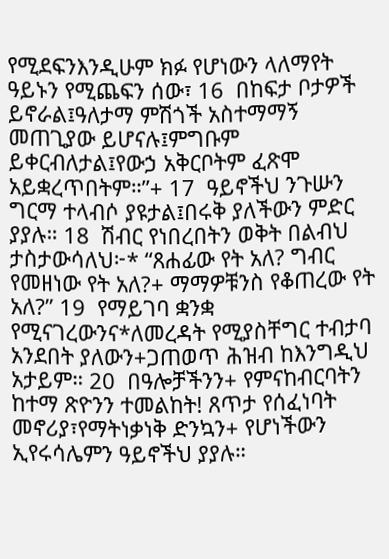የሚደፍንእንዲሁም ክፉ የሆነውን ላለማየት ዓይኑን የሚጨፍን ሰው፣ 16  በከፍታ ቦታዎች ይኖራል፤ዓለታማ ምሽጎች አስተማማኝ መጠጊያው ይሆናሉ፤ምግቡም ይቀርብለታል፤የውኃ አቅርቦትም ፈጽሞ አይቋረጥበትም።”+ 17  ዓይኖችህ ንጉሡን ግርማ ተላብሶ ያዩታል፤በሩቅ ያለችውን ምድር ያያሉ። 18  ሽብር የነበረበትን ወቅት በልብህ ታስታውሳለህ፦* “ጸሐፊው የት አለ? ግብር የመዘነው የት አለ?+ ማማዎቹንስ የቆጠረው የት አለ?” 19  የማይገባ ቋንቋ የሚናገረውንና*ለመረዳት የሚያስቸግር ተብታባ አንደበት ያለውን+ጋጠወጥ ሕዝብ ከእንግዲህ አታይም። 20  በዓሎቻችንን+ የምናከብርባትን ከተማ ጽዮንን ተመልከት! ጸጥታ የሰፈነባት መኖሪያ፣የማትነቃነቅ ድንኳን+ የሆነችውን ኢየሩሳሌምን ዓይኖችህ ያያሉ።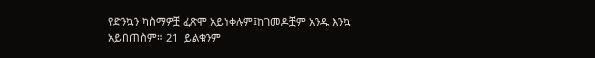የድንኳን ካስማዎቿ ፈጽሞ አይነቀሉም፤ከገመዶቿም አንዱ እንኳ አይበጠስም። 21  ይልቁንም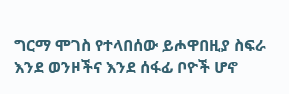ግርማ ሞገስ የተላበሰው ይሖዋበዚያ ስፍራ እንደ ወንዞችና እንደ ሰፋፊ ቦዮች ሆኖ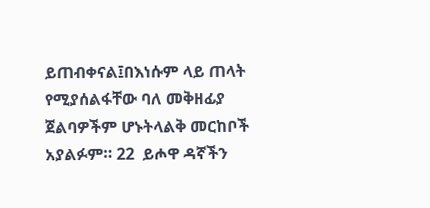ይጠብቀናል፤በእነሱም ላይ ጠላት የሚያሰልፋቸው ባለ መቅዘፊያ ጀልባዎችም ሆኑትላልቅ መርከቦች አያልፉም። 22  ይሖዋ ዳኛችን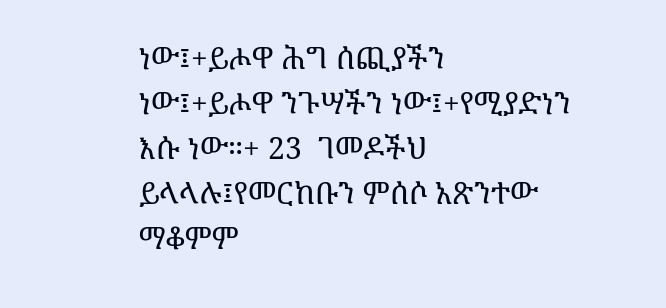ነው፤+ይሖዋ ሕግ ሰጪያችን ነው፤+ይሖዋ ንጉሣችን ነው፤+የሚያድነን እሱ ነው።+ 23  ገመዶችህ ይላላሉ፤የመርከቡን ምሰሶ አጽንተው ማቆምም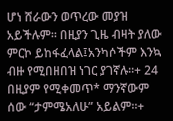ሆነ ሸራውን ወጥረው መያዝ አይችሉም። በዚያን ጊዜ ብዛት ያለው ምርኮ ይከፋፈላል፤አንካሶችም እንኳ ብዙ የሚበዘበዝ ነገር ያገኛሉ።+ 24  በዚያም የሚቀመጥ* ማንኛውም ሰው “ታምሜአለሁ” አይልም።+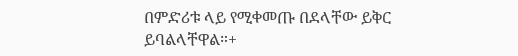በምድሪቱ ላይ የሚቀመጡ በደላቸው ይቅር ይባልላቸዋል።+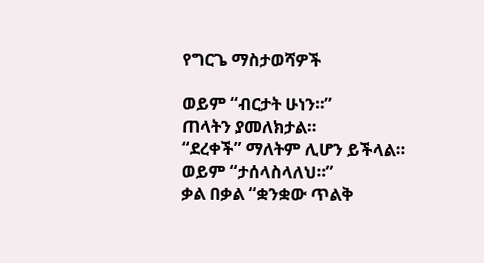የግርጌ ማስታወሻዎች

ወይም “ብርታት ሁነን።”
ጠላትን ያመለክታል።
“ደረቀች” ማለትም ሊሆን ይችላል።
ወይም “ታሰላስላለህ።”
ቃል በቃል “ቋንቋው ጥልቅ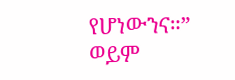የሆነውንና።”
ወይም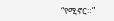“የሚኖር።”